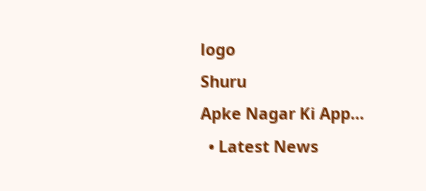logo
Shuru
Apke Nagar Ki App…
  • Latest News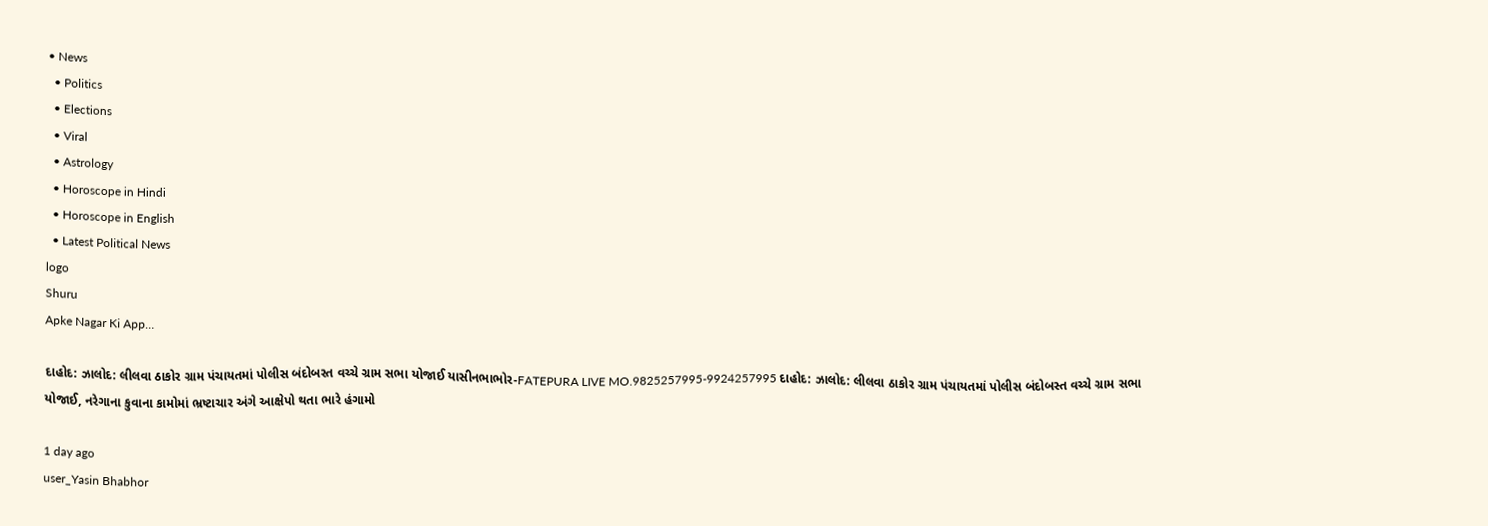• News
  • Politics
  • Elections
  • Viral
  • Astrology
  • Horoscope in Hindi
  • Horoscope in English
  • Latest Political News
logo
Shuru
Apke Nagar Ki App…

દાહોદ: ઝાલોદ: લીલવા ઠાકોર ગ્રામ પંચાયતમાં પોલીસ બંદોબસ્ત વચ્ચે ગ્રામ સભા યોજાઈ યાસીનભાભોર-FATEPURA LIVE MO.9825257995-9924257995 દાહોદ: ઝાલોદ: લીલવા ઠાકોર ગ્રામ પંચાયતમાં પોલીસ બંદોબસ્ત વચ્ચે ગ્રામ સભા યોજાઈ, નરેગાના કુવાના કામોમાં ભ્રષ્ટાચાર અંગે આક્ષેપો થતા ભારે હંગામો

1 day ago
user_Yasin Bhabhor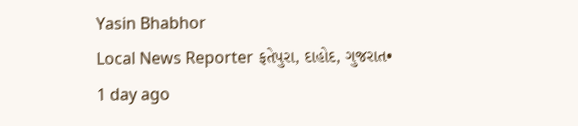Yasin Bhabhor
Local News Reporter ફતેપુરા, દાહોદ, ગુજરાત•
1 day ago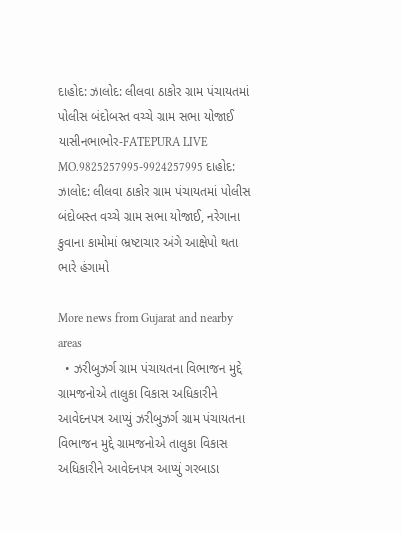દાહોદ: ઝાલોદ: લીલવા ઠાકોર ગ્રામ પંચાયતમાં પોલીસ બંદોબસ્ત વચ્ચે ગ્રામ સભા યોજાઈ યાસીનભાભોર-FATEPURA LIVE MO.9825257995-9924257995 દાહોદ: ઝાલોદ: લીલવા ઠાકોર ગ્રામ પંચાયતમાં પોલીસ બંદોબસ્ત વચ્ચે ગ્રામ સભા યોજાઈ, નરેગાના કુવાના કામોમાં ભ્રષ્ટાચાર અંગે આક્ષેપો થતા ભારે હંગામો

More news from Gujarat and nearby areas
  • ઝરીબુઝર્ગ ગ્રામ પંચાયતના વિભાજન મુદ્દે ગ્રામજનોએ તાલુકા વિકાસ અધિકારીને આવેદનપત્ર આપ્યું ઝરીબુઝર્ગ ગ્રામ પંચાયતના વિભાજન મુદ્દે ગ્રામજનોએ તાલુકા વિકાસ અધિકારીને આવેદનપત્ર આપ્યું ગરબાડા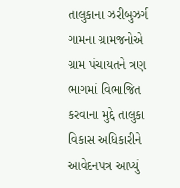તાલુકાના ઝરીબુઝર્ગ ગામના ગ્રામજનોએ ગ્રામ પંચાયતને ત્રણ ભાગમાં વિભાજિત કરવાના મુદ્દે તાલુકા વિકાસ અધિકારીને આવેદનપત્ર આપ્યું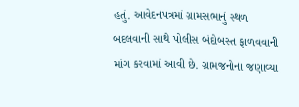હતું. આવેદનપત્રમાં ગ્રામસભાનું સ્થળ બદલવાની સાથે પોલીસ બંદોબસ્ત ફાળવવાની માંગ કરવામાં આવી છે. ગ્રામજનોના જણાવ્યા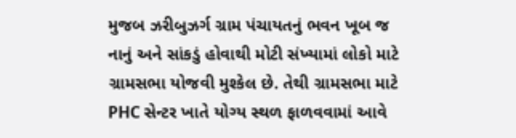મુજબ ઝરીબુઝર્ગ ગ્રામ પંચાયતનું ભવન ખૂબ જ નાનું અને સાંકડું હોવાથી મોટી સંખ્યામાં લોકો માટે ગ્રામસભા યોજવી મુશ્કેલ છે. તેથી ગ્રામસભા માટે PHC સેન્ટર ખાતે યોગ્ય સ્થળ ફાળવવામાં આવે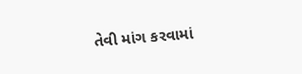તેવી માંગ કરવામાં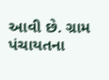આવી છે. ગ્રામ પંચાયતના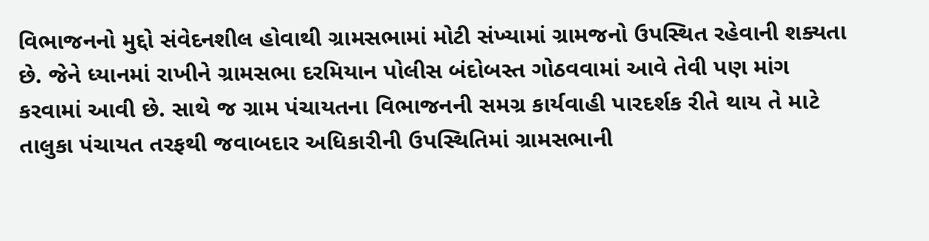વિભાજનનો મુદ્દો સંવેદનશીલ હોવાથી ગ્રામસભામાં મોટી સંખ્યામાં ગ્રામજનો ઉપસ્થિત રહેવાની શક્યતા છે. જેને ધ્યાનમાં રાખીને ગ્રામસભા દરમિયાન પોલીસ બંદોબસ્ત ગોઠવવામાં આવે તેવી પણ માંગ કરવામાં આવી છે. સાથે જ ગ્રામ પંચાયતના વિભાજનની સમગ્ર કાર્યવાહી પારદર્શક રીતે થાય તે માટે તાલુકા પંચાયત તરફથી જવાબદાર અધિકારીની ઉપસ્થિતિમાં ગ્રામસભાની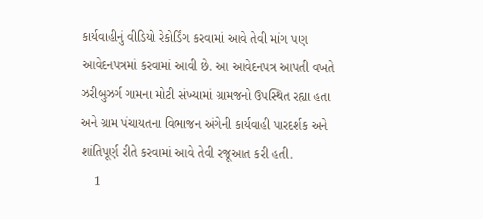કાર્યવાહીનું વીડિયો રેકોર્ડિંગ કરવામાં આવે તેવી માંગ પણ આવેદનપત્રમાં કરવામાં આવી છે. આ આવેદનપત્ર આપતી વખતે ઝરીબુઝર્ગ ગામના મોટી સંખ્યામાં ગ્રામજનો ઉપસ્થિત રહ્યા હતા અને ગ્રામ પંચાયતના વિભાજન અંગેની કાર્યવાહી પારદર્શક અને શાંતિપૂર્ણ રીતે કરવામાં આવે તેવી રજૂઆત કરી હતી.
    1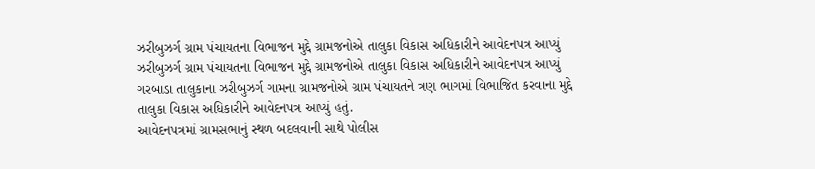ઝરીબુઝર્ગ ગ્રામ પંચાયતના વિભાજન મુદ્દે ગ્રામજનોએ તાલુકા વિકાસ અધિકારીને આવેદનપત્ર આપ્યું
ઝરીબુઝર્ગ ગ્રામ પંચાયતના વિભાજન મુદ્દે ગ્રામજનોએ તાલુકા વિકાસ અધિકારીને આવેદનપત્ર આપ્યું
ગરબાડા તાલુકાના ઝરીબુઝર્ગ ગામના ગ્રામજનોએ ગ્રામ પંચાયતને ત્રણ ભાગમાં વિભાજિત કરવાના મુદ્દે તાલુકા વિકાસ અધિકારીને આવેદનપત્ર આપ્યું હતું.
આવેદનપત્રમાં ગ્રામસભાનું સ્થળ બદલવાની સાથે પોલીસ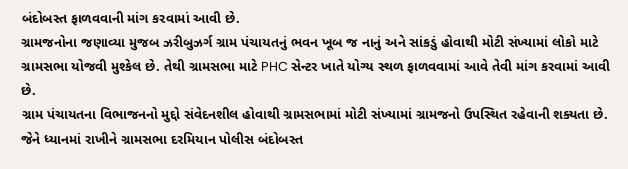બંદોબસ્ત ફાળવવાની માંગ કરવામાં આવી છે.
ગ્રામજનોના જણાવ્યા મુજબ ઝરીબુઝર્ગ ગ્રામ પંચાયતનું ભવન ખૂબ જ નાનું અને સાંકડું હોવાથી મોટી સંખ્યામાં લોકો માટે ગ્રામસભા યોજવી મુશ્કેલ છે. તેથી ગ્રામસભા માટે PHC સેન્ટર ખાતે યોગ્ય સ્થળ ફાળવવામાં આવે તેવી માંગ કરવામાં આવી છે.
ગ્રામ પંચાયતના વિભાજનનો મુદ્દો સંવેદનશીલ હોવાથી ગ્રામસભામાં મોટી સંખ્યામાં ગ્રામજનો ઉપસ્થિત રહેવાની શક્યતા છે. જેને ધ્યાનમાં રાખીને ગ્રામસભા દરમિયાન પોલીસ બંદોબસ્ત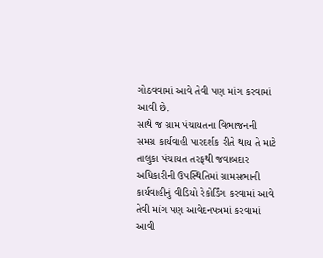ગોઠવવામાં આવે તેવી પણ માંગ કરવામાં આવી છે.
સાથે જ ગ્રામ પંચાયતના વિભાજનની સમગ્ર કાર્યવાહી પારદર્શક રીતે થાય તે માટે તાલુકા પંચાયત તરફથી જવાબદાર અધિકારીની ઉપસ્થિતિમાં ગ્રામસભાની કાર્યવાહીનું વીડિયો રેકોર્ડિંગ કરવામાં આવે તેવી માંગ પણ આવેદનપત્રમાં કરવામાં આવી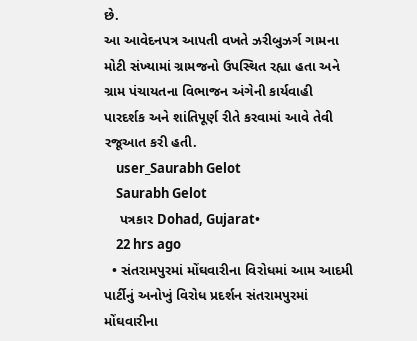છે.
આ આવેદનપત્ર આપતી વખતે ઝરીબુઝર્ગ ગામના મોટી સંખ્યામાં ગ્રામજનો ઉપસ્થિત રહ્યા હતા અને ગ્રામ પંચાયતના વિભાજન અંગેની કાર્યવાહી પારદર્શક અને શાંતિપૂર્ણ રીતે કરવામાં આવે તેવી રજૂઆત કરી હતી.
    user_Saurabh Gelot
    Saurabh Gelot
    પત્રકાર Dohad, Gujarat•
    22 hrs ago
  • સંતરામપુરમાં મોંઘવારીના વિરોધમાં આમ આદમી પાર્ટીનું અનોખું વિરોધ પ્રદર્શન સંતરામપુરમાં મોંઘવારીના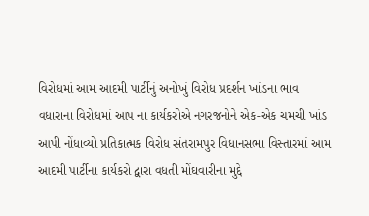વિરોધમાં આમ આદમી પાર્ટીનું અનોખું વિરોધ પ્રદર્શન ખાંડના ભાવ વધારાના વિરોધમાં આપ ના કાર્યકરોએ નગરજનોને એક-એક ચમચી ખાંડ આપી નોંધાવ્યો પ્રતિકાત્મક વિરોધ સંતરામપુર વિધાનસભા વિસ્તારમાં આમ આદમી પાર્ટીના કાર્યકરો દ્વારા વધતી મોંઘવારીના મુદ્દે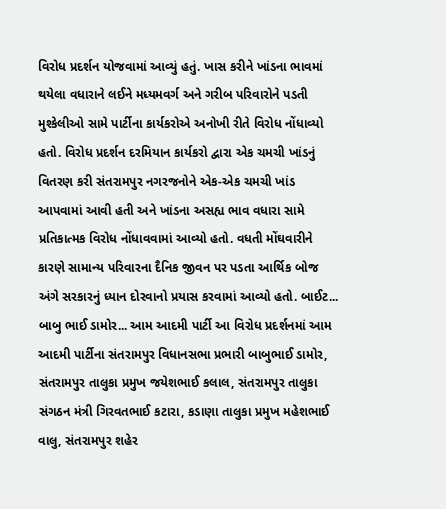વિરોધ પ્રદર્શન યોજવામાં આવ્યું હતું. ખાસ કરીને ખાંડના ભાવમાં થયેલા વધારાને લઈને મધ્યમવર્ગ અને ગરીબ પરિવારોને પડતી મુશ્કેલીઓ સામે પાર્ટીના કાર્યકરોએ અનોખી રીતે વિરોધ નોંધાવ્યો હતો. વિરોધ પ્રદર્શન દરમિયાન કાર્યકરો દ્વારા એક ચમચી ખાંડનું વિતરણ કરી સંતરામપુર નગરજનોને એક-એક ચમચી ખાંડ આપવામાં આવી હતી અને ખાંડના અસહ્ય ભાવ વધારા સામે પ્રતિકાત્મક વિરોધ નોંધાવવામાં આવ્યો હતો. વધતી મોંઘવારીને કારણે સામાન્ય પરિવારના દૈનિક જીવન પર પડતા આર્થિક બોજ અંગે સરકારનું ધ્યાન દોરવાનો પ્રયાસ કરવામાં આવ્યો હતો. બાઈટ... બાબુ ભાઈ ડામોર... આમ આદમી પાર્ટી આ વિરોધ પ્રદર્શનમાં આમ આદમી પાર્ટીના સંતરામપુર વિધાનસભા પ્રભારી બાબુભાઈ ડામોર, સંતરામપુર તાલુકા પ્રમુખ જયેશભાઈ કલાલ, સંતરામપુર તાલુકા સંગઠન મંત્રી ગિરવતભાઈ કટારા, કડાણા તાલુકા પ્રમુખ મહેશભાઈ વાલુ, સંતરામપુર શહેર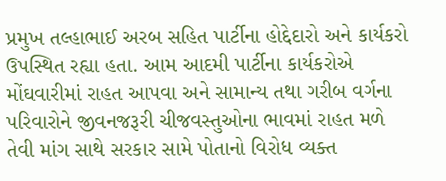પ્રમુખ તલ્હાભાઈ અરબ સહિત પાર્ટીના હોદ્દેદારો અને કાર્યકરો ઉપસ્થિત રહ્યા હતા. આમ આદમી પાર્ટીના કાર્યકરોએ મોંઘવારીમાં રાહત આપવા અને સામાન્ય તથા ગરીબ વર્ગના પરિવારોને જીવનજરૂરી ચીજવસ્તુઓના ભાવમાં રાહત મળે તેવી માંગ સાથે સરકાર સામે પોતાનો વિરોધ વ્યક્ત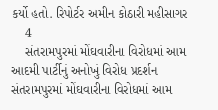કર્યો હતો. રિપોર્ટર અમીન કોઠારી મહીસાગર
    4
    સંતરામપુરમાં મોંઘવારીના વિરોધમાં આમ આદમી પાર્ટીનું અનોખું વિરોધ પ્રદર્શન
સંતરામપુરમાં મોંઘવારીના વિરોધમાં આમ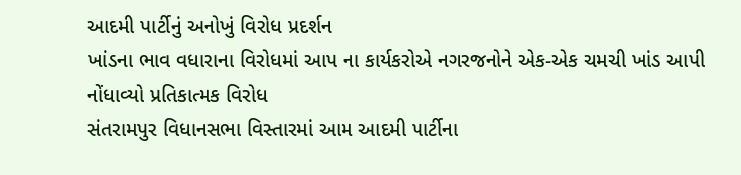આદમી પાર્ટીનું અનોખું વિરોધ પ્રદર્શન
ખાંડના ભાવ વધારાના વિરોધમાં આપ ના કાર્યકરોએ નગરજનોને એક-એક ચમચી ખાંડ આપી નોંધાવ્યો પ્રતિકાત્મક વિરોધ
સંતરામપુર વિધાનસભા વિસ્તારમાં આમ આદમી પાર્ટીના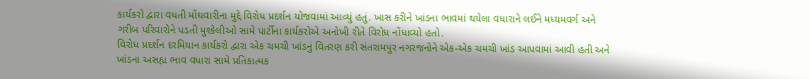કાર્યકરો દ્વારા વધતી મોંઘવારીના મુદ્દે વિરોધ પ્રદર્શન યોજવામાં આવ્યું હતું. ખાસ કરીને ખાંડના ભાવમાં થયેલા વધારાને લઈને મધ્યમવર્ગ અને ગરીબ પરિવારોને પડતી મુશ્કેલીઓ સામે પાર્ટીના કાર્યકરોએ અનોખી રીતે વિરોધ નોંધાવ્યો હતો.
વિરોધ પ્રદર્શન દરમિયાન કાર્યકરો દ્વારા એક ચમચી ખાંડનું વિતરણ કરી સંતરામપુર નગરજનોને એક-એક ચમચી ખાંડ આપવામાં આવી હતી અને ખાંડના અસહ્ય ભાવ વધારા સામે પ્રતિકાત્મક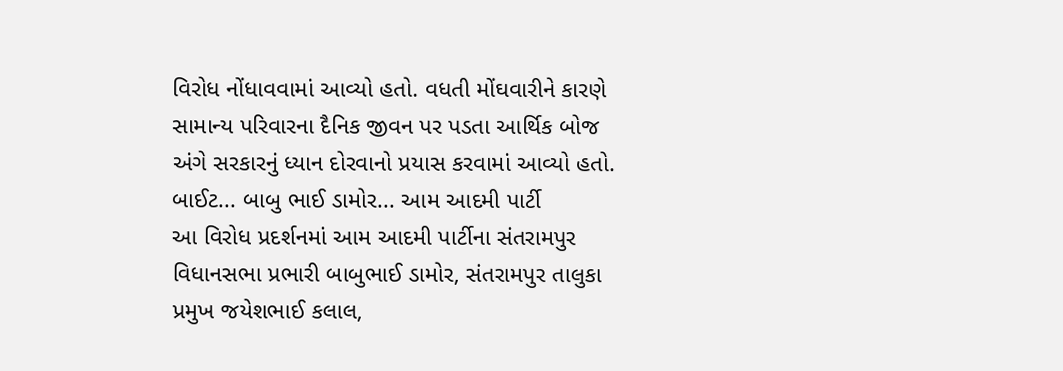વિરોધ નોંધાવવામાં આવ્યો હતો. વધતી મોંઘવારીને કારણે સામાન્ય પરિવારના દૈનિક જીવન પર પડતા આર્થિક બોજ અંગે સરકારનું ધ્યાન દોરવાનો પ્રયાસ કરવામાં આવ્યો હતો.
બાઈટ... બાબુ ભાઈ ડામોર... આમ આદમી પાર્ટી
આ વિરોધ પ્રદર્શનમાં આમ આદમી પાર્ટીના સંતરામપુર વિધાનસભા પ્રભારી બાબુભાઈ ડામોર, સંતરામપુર તાલુકા પ્રમુખ જયેશભાઈ કલાલ,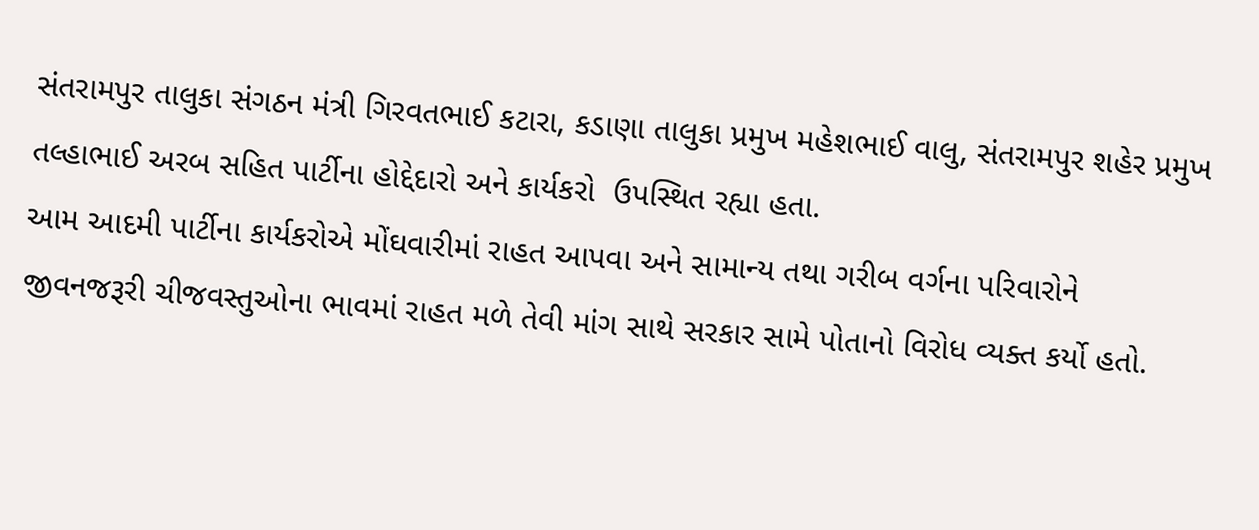સંતરામપુર તાલુકા સંગઠન મંત્રી ગિરવતભાઈ કટારા, કડાણા તાલુકા પ્રમુખ મહેશભાઈ વાલુ, સંતરામપુર શહેર પ્રમુખ તલ્હાભાઈ અરબ સહિત પાર્ટીના હોદ્દેદારો અને કાર્યકરો  ઉપસ્થિત રહ્યા હતા.
આમ આદમી પાર્ટીના કાર્યકરોએ મોંઘવારીમાં રાહત આપવા અને સામાન્ય તથા ગરીબ વર્ગના પરિવારોને જીવનજરૂરી ચીજવસ્તુઓના ભાવમાં રાહત મળે તેવી માંગ સાથે સરકાર સામે પોતાનો વિરોધ વ્યક્ત કર્યો હતો.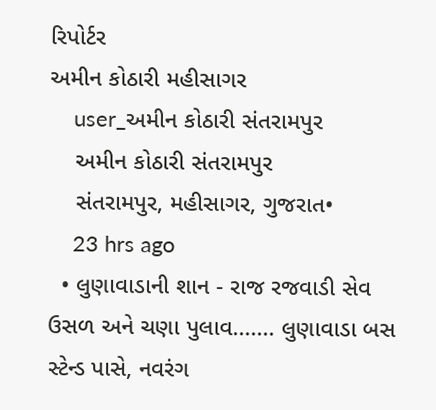રિપોર્ટર
અમીન કોઠારી મહીસાગર
    user_અમીન કોઠારી સંતરામપુર
    અમીન કોઠારી સંતરામપુર
    સંતરામપુર, મહીસાગર, ગુજરાત•
    23 hrs ago
  • લુણાવાડાની શાન - રાજ રજવાડી સેવ ઉસળ અને ચણા પુલાવ....... લુણાવાડા બસ સ્ટેન્ડ પાસે, નવરંગ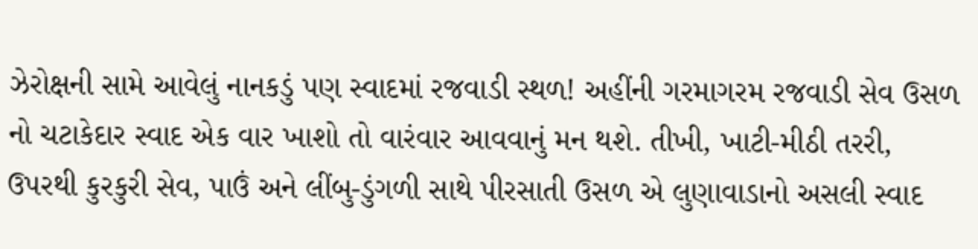ઝેરોક્ષની સામે આવેલું નાનકડું પણ સ્વાદમાં રજવાડી સ્થળ! અહીંની ગરમાગરમ રજવાડી સેવ ઉસળ નો ચટાકેદાર સ્વાદ એક વાર ખાશો તો વારંવાર આવવાનું મન થશે. તીખી, ખાટી-મીઠી તરરી, ઉપરથી કુરકુરી સેવ, પાઉં અને લીંબુ-ડુંગળી સાથે પીરસાતી ઉસળ એ લુણાવાડાનો અસલી સ્વાદ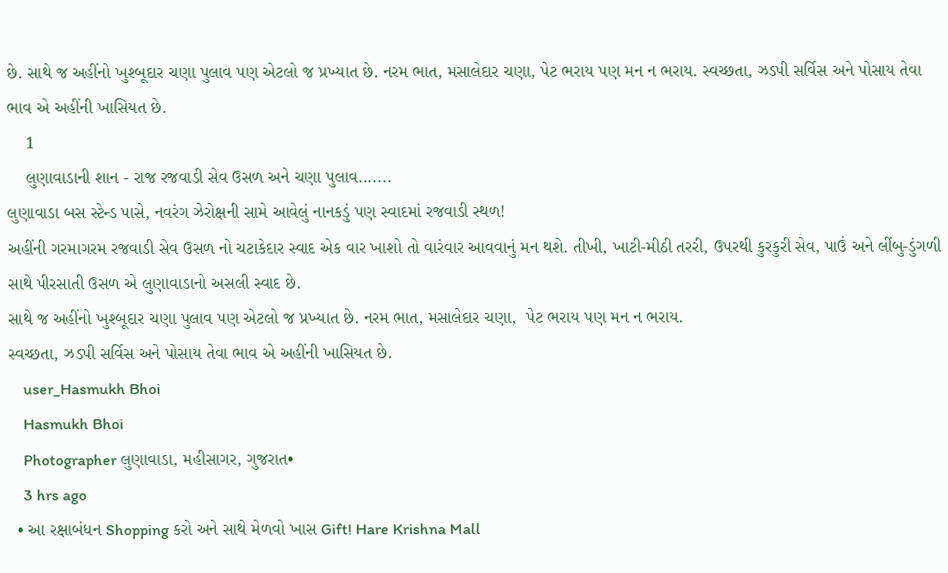છે. સાથે જ અહીંનો ખુશ્બૂદાર ચણા પુલાવ પણ એટલો જ પ્રખ્યાત છે. નરમ ભાત, મસાલેદાર ચણા, પેટ ભરાય પણ મન ન ભરાય. સ્વચ્છતા, ઝડપી સર્વિસ અને પોસાય તેવા ભાવ એ અહીંની ખાસિયત છે.
    1
    લુણાવાડાની શાન - રાજ રજવાડી સેવ ઉસળ અને ચણા પુલાવ.......
લુણાવાડા બસ સ્ટેન્ડ પાસે, નવરંગ ઝેરોક્ષની સામે આવેલું નાનકડું પણ સ્વાદમાં રજવાડી સ્થળ!
અહીંની ગરમાગરમ રજવાડી સેવ ઉસળ નો ચટાકેદાર સ્વાદ એક વાર ખાશો તો વારંવાર આવવાનું મન થશે. તીખી, ખાટી-મીઠી તરરી, ઉપરથી કુરકુરી સેવ, પાઉં અને લીંબુ-ડુંગળી સાથે પીરસાતી ઉસળ એ લુણાવાડાનો અસલી સ્વાદ છે.
સાથે જ અહીંનો ખુશ્બૂદાર ચણા પુલાવ પણ એટલો જ પ્રખ્યાત છે. નરમ ભાત, મસાલેદાર ચણા,  પેટ ભરાય પણ મન ન ભરાય.
સ્વચ્છતા, ઝડપી સર્વિસ અને પોસાય તેવા ભાવ એ અહીંની ખાસિયત છે.
    user_Hasmukh Bhoi
    Hasmukh Bhoi
    Photographer લુણાવાડા, મહીસાગર, ગુજરાત•
    3 hrs ago
  • આ રક્ષાબંધન Shopping કરો અને સાથે મેળવો ખાસ Gift! Hare Krishna Mall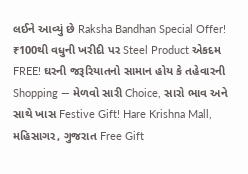લઈને આવ્યું છે Raksha Bandhan Special Offer! ₹100થી વધુની ખરીદી પર Steel Product એકદમ FREE! ઘરની જરૂરિયાતનો સામાન હોય કે તહેવારની Shopping — મેળવો સારી Choice, સારો ભાવ અને સાથે ખાસ Festive Gift! Hare Krishna Mall, મહિસાગર, ગુજરાત Free Gift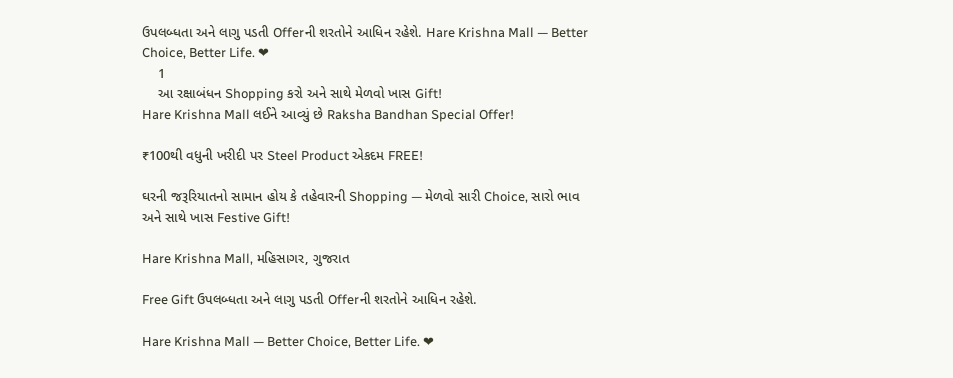ઉપલબ્ધતા અને લાગુ પડતી Offerની શરતોને આધિન રહેશે. Hare Krishna Mall — Better Choice, Better Life. ❤
    1
    આ રક્ષાબંધન Shopping કરો અને સાથે મેળવો ખાસ Gift!
Hare Krishna Mall લઈને આવ્યું છે Raksha Bandhan Special Offer!

₹100થી વધુની ખરીદી પર Steel Product એકદમ FREE!

ઘરની જરૂરિયાતનો સામાન હોય કે તહેવારની Shopping — મેળવો સારી Choice, સારો ભાવ અને સાથે ખાસ Festive Gift!

Hare Krishna Mall, મહિસાગર, ગુજરાત

Free Gift ઉપલબ્ધતા અને લાગુ પડતી Offerની શરતોને આધિન રહેશે.

Hare Krishna Mall — Better Choice, Better Life. ❤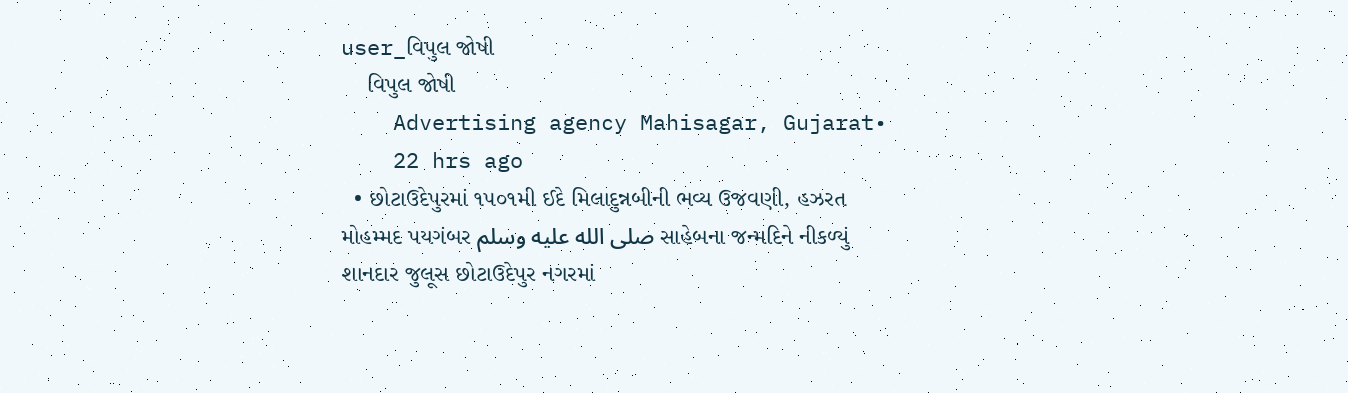user_વિપુલ જોષી
    વિપુલ જોષી
    Advertising agency Mahisagar, Gujarat•
    22 hrs ago
  • છોટાઉદેપુરમાં ૧૫૦૧મી ઈદે મિલાદુન્નબીની ભવ્ય ઉજવણી, હઝરત મોહમ્મદ પયગંબર صلى الله عليه وسلم સાહેબના જન્મદિને નીકળ્યું શાનદાર જુલૂસ છોટાઉદેપુર નગરમાં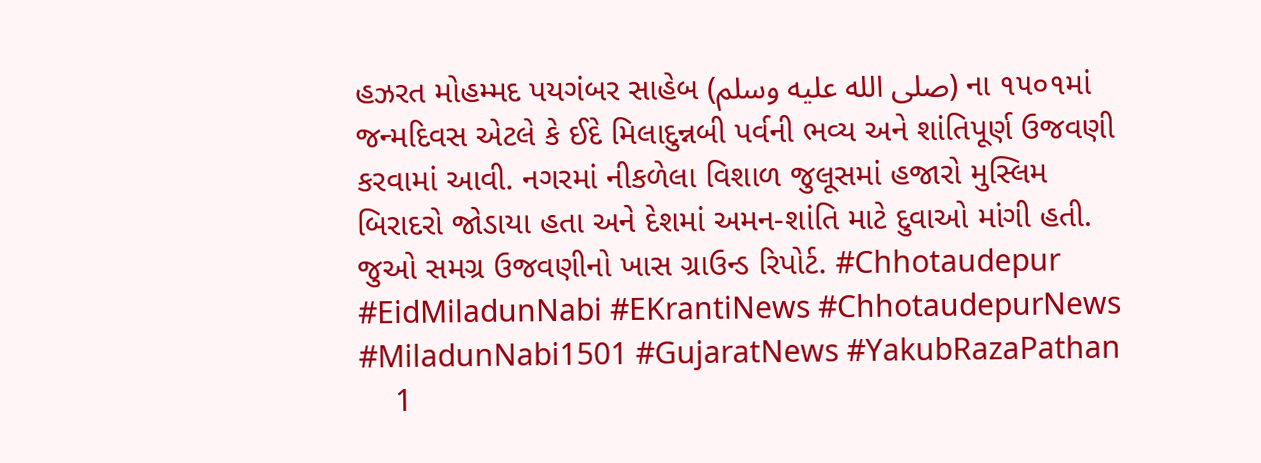હઝરત મોહમ્મદ પયગંબર સાહેબ (صلى الله عليه وسلم) ના ૧૫૦૧માં જન્મદિવસ એટલે કે ઈદે મિલાદુન્નબી પર્વની ભવ્ય અને શાંતિપૂર્ણ ઉજવણી કરવામાં આવી. નગરમાં નીકળેલા વિશાળ જુલૂસમાં હજારો મુસ્લિમ બિરાદરો જોડાયા હતા અને દેશમાં અમન-શાંતિ માટે દુવાઓ માંગી હતી. જુઓ સમગ્ર ઉજવણીનો ખાસ ગ્રાઉન્ડ રિપોર્ટ. #Chhotaudepur #EidMiladunNabi #EKrantiNews #ChhotaudepurNews #MiladunNabi1501 #GujaratNews #YakubRazaPathan
    1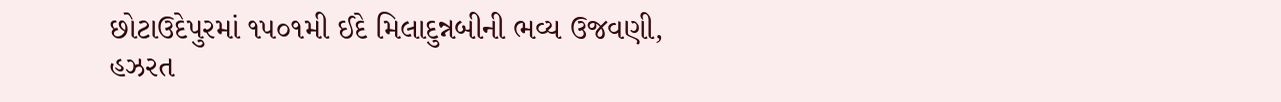છોટાઉદેપુરમાં ૧૫૦૧મી ઈદે મિલાદુન્નબીની ભવ્ય ઉજવણી,
હઝરત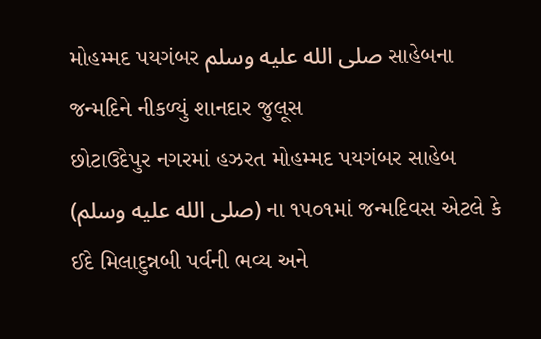મોહમ્મદ પયગંબર صلى الله عليه وسلم સાહેબના જન્મદિને નીકળ્યું શાનદાર જુલૂસ
છોટાઉદેપુર નગરમાં હઝરત મોહમ્મદ પયગંબર સાહેબ (صلى الله عليه وسلم) ના ૧૫૦૧માં જન્મદિવસ એટલે કે ઈદે મિલાદુન્નબી પર્વની ભવ્ય અને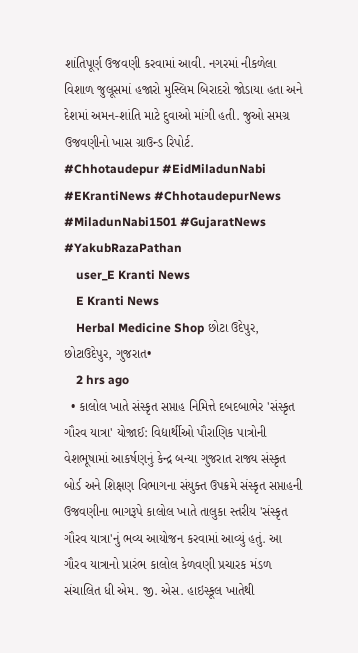શાંતિપૂર્ણ ઉજવણી કરવામાં આવી. નગરમાં નીકળેલા વિશાળ જુલૂસમાં હજારો મુસ્લિમ બિરાદરો જોડાયા હતા અને દેશમાં અમન-શાંતિ માટે દુવાઓ માંગી હતી. જુઓ સમગ્ર ઉજવણીનો ખાસ ગ્રાઉન્ડ રિપોર્ટ.
#Chhotaudepur #EidMiladunNabi #EKrantiNews #ChhotaudepurNews #MiladunNabi1501 #GujaratNews #YakubRazaPathan
    user_E Kranti News
    E Kranti News
    Herbal Medicine Shop છોટા ઉદેપુર, છોટાઉદેપુર, ગુજરાત•
    2 hrs ago
  • કાલોલ ખાતે સંસ્કૃત સપ્તાહ નિમિત્તે દબદબાભેર 'સંસ્કૃત ગૌરવ યાત્રા' યોજાઈ: વિદ્યાર્થીઓ પૌરાણિક પાત્રોની વેશભૂષામાં આકર્ષણનું કેન્દ્ર બન્યા ગુજરાત રાજ્ય સંસ્કૃત બોર્ડ અને શિક્ષણ વિભાગના સંયુક્ત ઉપક્રમે સંસ્કૃત સપ્તાહની ઉજવણીના ભાગરૂપે કાલોલ ખાતે તાલુકા સ્તરીય 'સંસ્કૃત ગૌરવ યાત્રા'નું ભવ્ય આયોજન કરવામાં આવ્યું હતું. આ ગૌરવ યાત્રાનો પ્રારંભ કાલોલ કેળવણી પ્રચારક મંડળ સંચાલિત ધી એમ. જી. એસ. હાઇસ્કૂલ ખાતેથી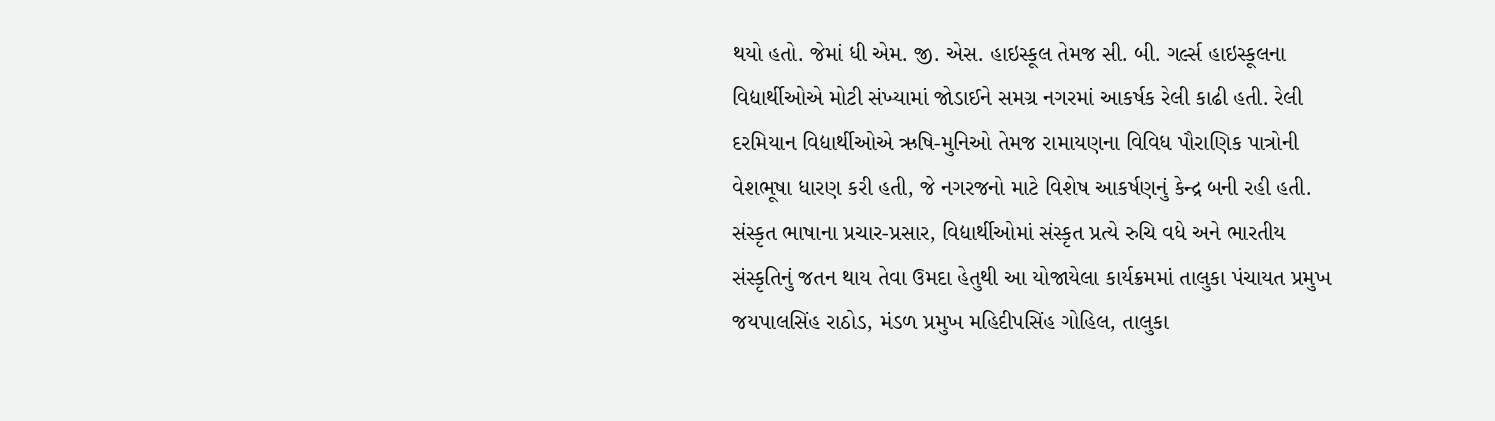થયો હતો. જેમાં ધી એમ. જી. એસ. હાઇસ્કૂલ તેમજ સી. બી. ગર્લ્સ હાઇસ્કૂલના વિદ્યાર્થીઓએ મોટી સંખ્યામાં જોડાઈને સમગ્ર નગરમાં આકર્ષક રેલી કાઢી હતી. રેલી દરમિયાન વિદ્યાર્થીઓએ ઋષિ-મુનિઓ તેમજ રામાયણના વિવિધ પૌરાણિક પાત્રોની વેશભૂષા ધારણ કરી હતી, જે નગરજનો માટે વિશેષ આકર્ષણનું કેન્દ્ર બની રહી હતી. સંસ્કૃત ભાષાના પ્રચાર-પ્રસાર, વિદ્યાર્થીઓમાં સંસ્કૃત પ્રત્યે રુચિ વધે અને ભારતીય સંસ્કૃતિનું જતન થાય તેવા ઉમદા હેતુથી આ યોજાયેલા કાર્યક્રમમાં તાલુકા પંચાયત પ્રમુખ જયપાલસિંહ રાઠોડ, મંડળ પ્રમુખ મહિદીપસિંહ ગોહિલ, તાલુકા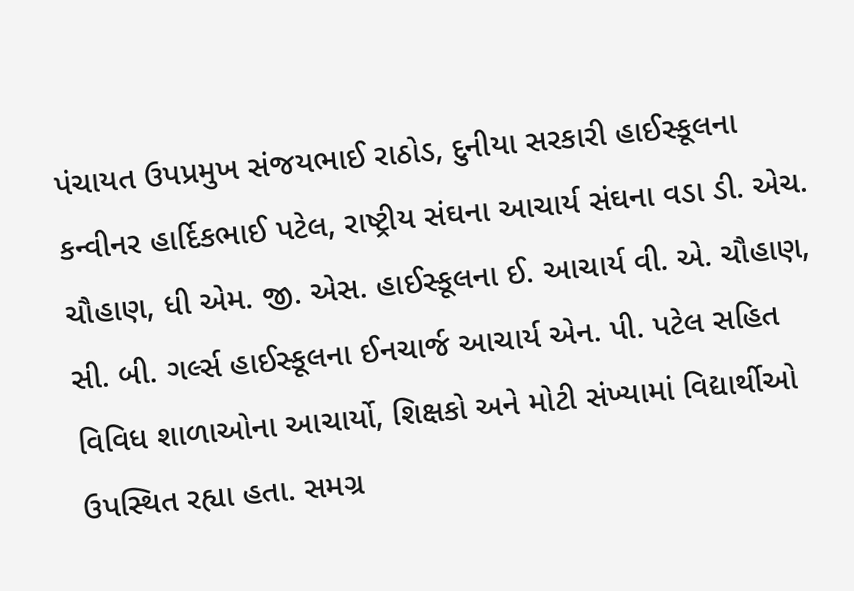પંચાયત ઉપપ્રમુખ સંજયભાઈ રાઠોડ, દુનીયા સરકારી હાઈસ્કૂલના કન્વીનર હાર્દિકભાઈ પટેલ, રાષ્ટ્રીય સંઘના આચાર્ય સંઘના વડા ડી. એચ. ચૌહાણ, ધી એમ. જી. એસ. હાઈસ્કૂલના ઈ. આચાર્ય વી. એ. ચૌહાણ, સી. બી. ગર્લ્સ હાઈસ્કૂલના ઈનચાર્જ આચાર્ય એન. પી. પટેલ સહિત વિવિધ શાળાઓના આચાર્યો, શિક્ષકો અને મોટી સંખ્યામાં વિદ્યાર્થીઓ ઉપસ્થિત રહ્યા હતા. સમગ્ર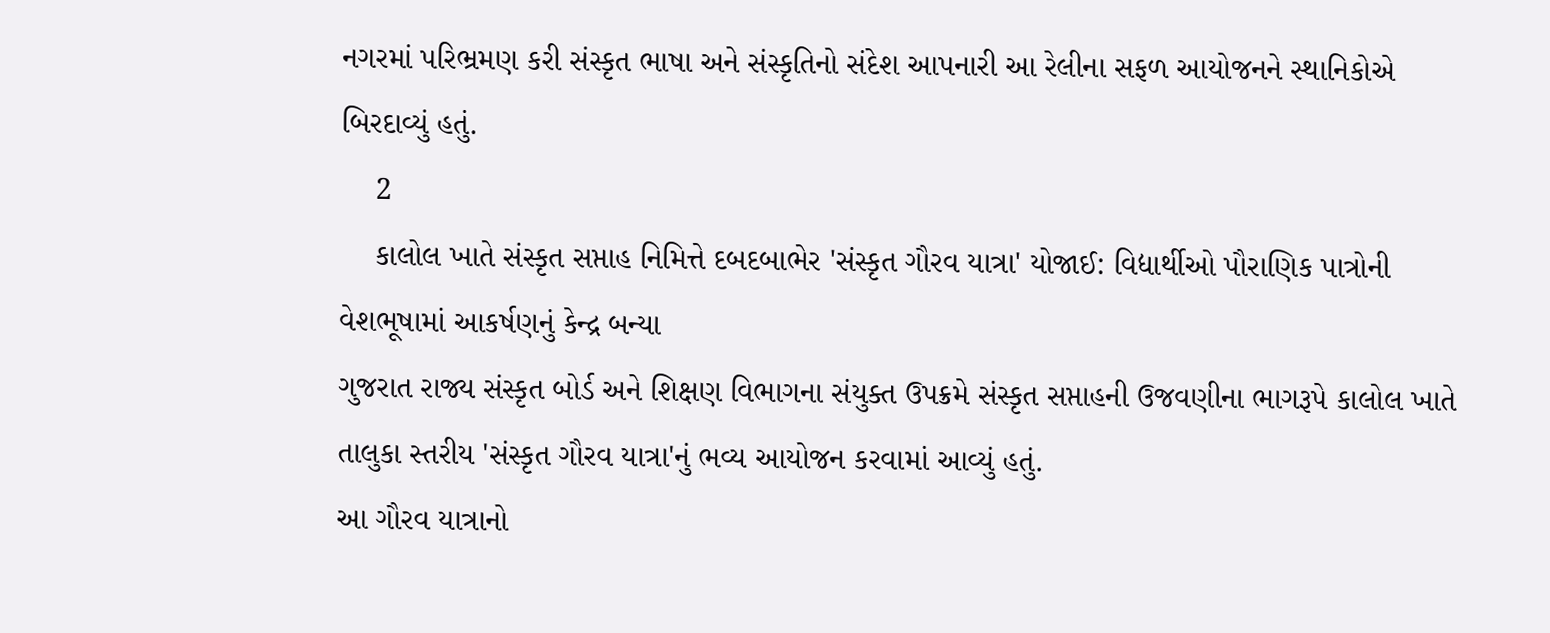નગરમાં પરિભ્રમણ કરી સંસ્કૃત ભાષા અને સંસ્કૃતિનો સંદેશ આપનારી આ રેલીના સફળ આયોજનને સ્થાનિકોએ બિરદાવ્યું હતું.
    2
    કાલોલ ખાતે સંસ્કૃત સપ્તાહ નિમિત્તે દબદબાભેર 'સંસ્કૃત ગૌરવ યાત્રા' યોજાઈ: વિદ્યાર્થીઓ પૌરાણિક પાત્રોની વેશભૂષામાં આકર્ષણનું કેન્દ્ર બન્યા
ગુજરાત રાજ્ય સંસ્કૃત બોર્ડ અને શિક્ષણ વિભાગના સંયુક્ત ઉપક્રમે સંસ્કૃત સપ્તાહની ઉજવણીના ભાગરૂપે કાલોલ ખાતે તાલુકા સ્તરીય 'સંસ્કૃત ગૌરવ યાત્રા'નું ભવ્ય આયોજન કરવામાં આવ્યું હતું.
આ ગૌરવ યાત્રાનો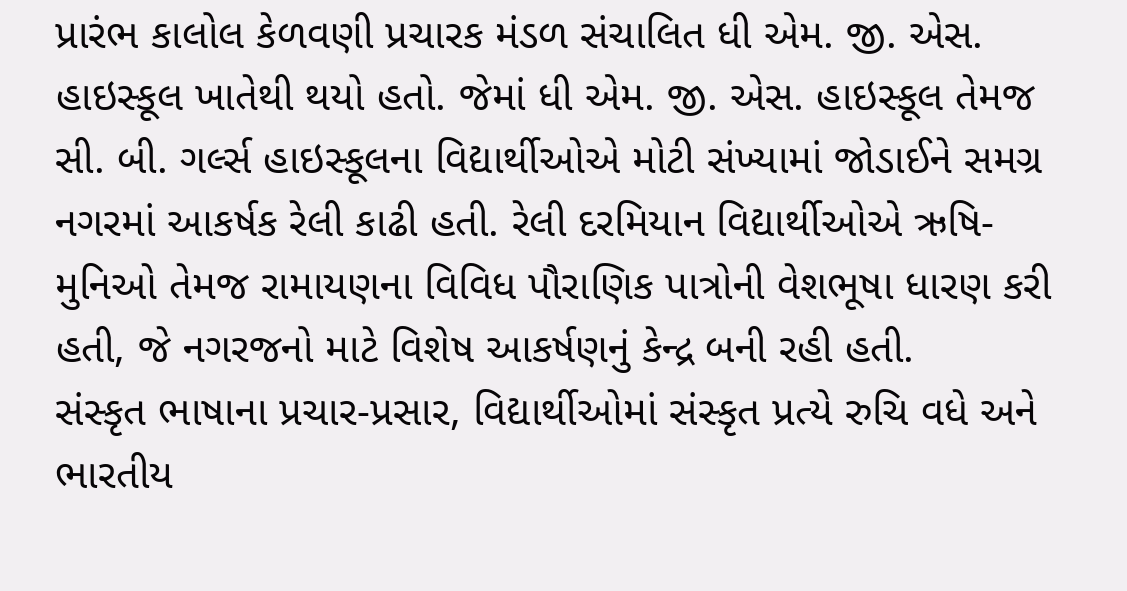પ્રારંભ કાલોલ કેળવણી પ્રચારક મંડળ સંચાલિત ધી એમ. જી. એસ. હાઇસ્કૂલ ખાતેથી થયો હતો. જેમાં ધી એમ. જી. એસ. હાઇસ્કૂલ તેમજ સી. બી. ગર્લ્સ હાઇસ્કૂલના વિદ્યાર્થીઓએ મોટી સંખ્યામાં જોડાઈને સમગ્ર નગરમાં આકર્ષક રેલી કાઢી હતી. રેલી દરમિયાન વિદ્યાર્થીઓએ ઋષિ-મુનિઓ તેમજ રામાયણના વિવિધ પૌરાણિક પાત્રોની વેશભૂષા ધારણ કરી હતી, જે નગરજનો માટે વિશેષ આકર્ષણનું કેન્દ્ર બની રહી હતી.
સંસ્કૃત ભાષાના પ્રચાર-પ્રસાર, વિદ્યાર્થીઓમાં સંસ્કૃત પ્રત્યે રુચિ વધે અને ભારતીય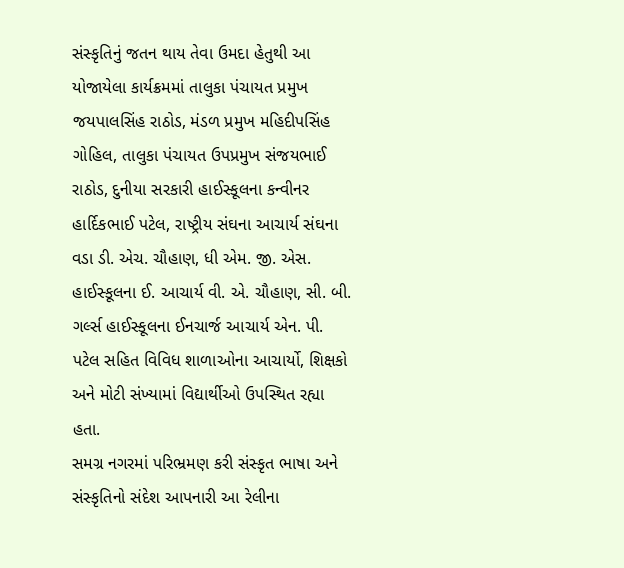સંસ્કૃતિનું જતન થાય તેવા ઉમદા હેતુથી આ યોજાયેલા કાર્યક્રમમાં તાલુકા પંચાયત પ્રમુખ જયપાલસિંહ રાઠોડ, મંડળ પ્રમુખ મહિદીપસિંહ ગોહિલ, તાલુકા પંચાયત ઉપપ્રમુખ સંજયભાઈ રાઠોડ, દુનીયા સરકારી હાઈસ્કૂલના કન્વીનર હાર્દિકભાઈ પટેલ, રાષ્ટ્રીય સંઘના આચાર્ય સંઘના વડા ડી. એચ. ચૌહાણ, ધી એમ. જી. એસ. હાઈસ્કૂલના ઈ. આચાર્ય વી. એ. ચૌહાણ, સી. બી. ગર્લ્સ હાઈસ્કૂલના ઈનચાર્જ આચાર્ય એન. પી. પટેલ સહિત વિવિધ શાળાઓના આચાર્યો, શિક્ષકો અને મોટી સંખ્યામાં વિદ્યાર્થીઓ ઉપસ્થિત રહ્યા હતા.
સમગ્ર નગરમાં પરિભ્રમણ કરી સંસ્કૃત ભાષા અને સંસ્કૃતિનો સંદેશ આપનારી આ રેલીના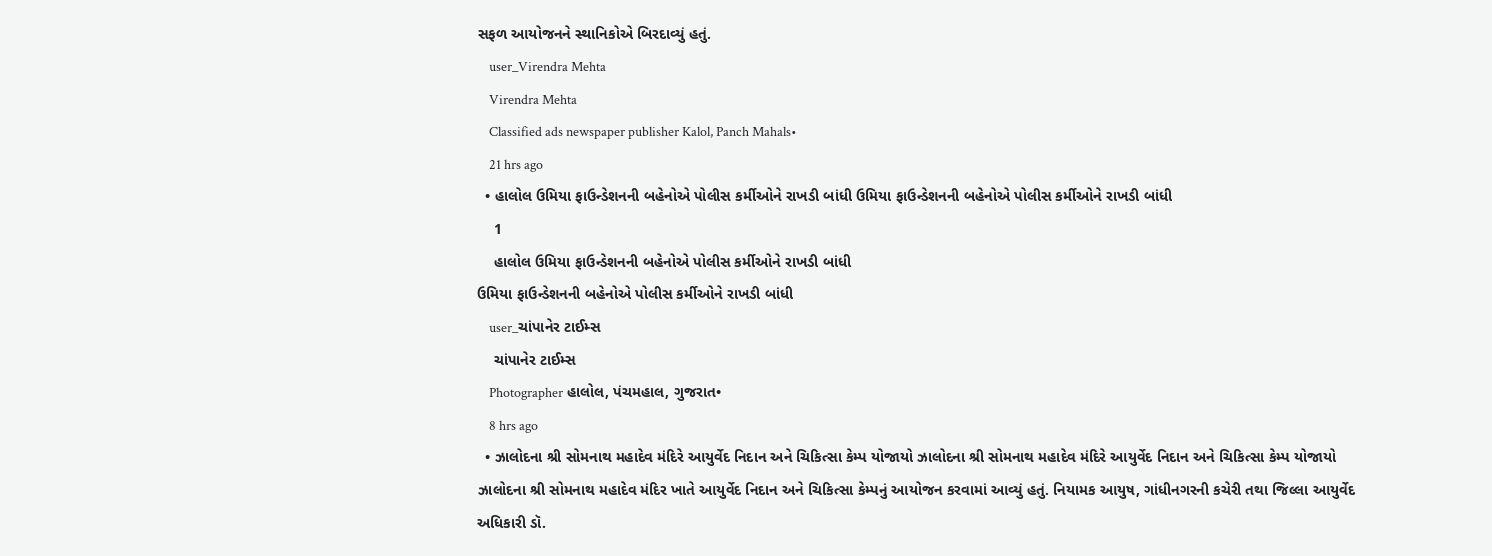સફળ આયોજનને સ્થાનિકોએ બિરદાવ્યું હતું.
    user_Virendra Mehta
    Virendra Mehta
    Classified ads newspaper publisher Kalol, Panch Mahals•
    21 hrs ago
  • હાલોલ ઉમિયા ફાઉન્ડેશનની બહેનોએ પોલીસ કર્મીઓને રાખડી બાંધી ઉમિયા ફાઉન્ડેશનની બહેનોએ પોલીસ કર્મીઓને રાખડી બાંધી
    1
    હાલોલ ઉમિયા ફાઉન્ડેશનની બહેનોએ પોલીસ કર્મીઓને રાખડી બાંધી
ઉમિયા ફાઉન્ડેશનની બહેનોએ પોલીસ કર્મીઓને રાખડી બાંધી
    user_ચાંપાનેર ટાઈમ્સ
    ચાંપાનેર ટાઈમ્સ
    Photographer હાલોલ, પંચમહાલ, ગુજરાત•
    8 hrs ago
  • ઝાલોદના શ્રી સોમનાથ મહાદેવ મંદિરે આયુર્વેદ નિદાન અને ચિકિત્સા કેમ્પ યોજાયો ઝાલોદના શ્રી સોમનાથ મહાદેવ મંદિરે આયુર્વેદ નિદાન અને ચિકિત્સા કેમ્પ યોજાયો ઝાલોદના શ્રી સોમનાથ મહાદેવ મંદિર ખાતે આયુર્વેદ નિદાન અને ચિકિત્સા કેમ્પનું આયોજન કરવામાં આવ્યું હતું. નિયામક આયુષ, ગાંધીનગરની કચેરી તથા જિલ્લા આયુર્વેદ અધિકારી ડૉ.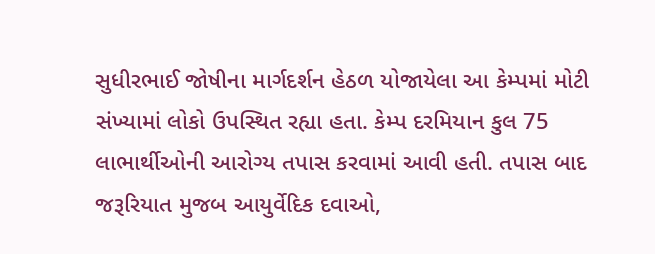સુધીરભાઈ જોષીના માર્ગદર્શન હેઠળ યોજાયેલા આ કેમ્પમાં મોટી સંખ્યામાં લોકો ઉપસ્થિત રહ્યા હતા. કેમ્પ દરમિયાન કુલ 75 લાભાર્થીઓની આરોગ્ય તપાસ કરવામાં આવી હતી. તપાસ બાદ જરૂરિયાત મુજબ આયુર્વેદિક દવાઓ,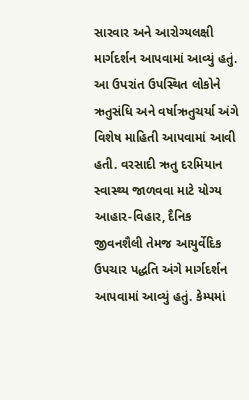સારવાર અને આરોગ્યલક્ષી માર્ગદર્શન આપવામાં આવ્યું હતું. આ ઉપરાંત ઉપસ્થિત લોકોને ઋતુસંધિ અને વર્ષાઋતુચર્યા અંગે વિશેષ માહિતી આપવામાં આવી હતી. વરસાદી ઋતુ દરમિયાન સ્વાસ્થ્ય જાળવવા માટે યોગ્ય આહાર-વિહાર, દૈનિક જીવનશૈલી તેમજ આયુર્વેદિક ઉપચાર પદ્ધતિ અંગે માર્ગદર્શન આપવામાં આવ્યું હતું. કેમ્પમાં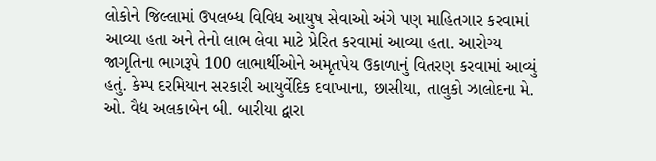લોકોને જિલ્લામાં ઉપલબ્ધ વિવિધ આયુષ સેવાઓ અંગે પણ માહિતગાર કરવામાં આવ્યા હતા અને તેનો લાભ લેવા માટે પ્રેરિત કરવામાં આવ્યા હતા. આરોગ્ય જાગૃતિના ભાગરૂપે 100 લાભાર્થીઓને અમૃતપેય ઉકાળાનું વિતરણ કરવામાં આવ્યું હતું. કેમ્પ દરમિયાન સરકારી આયુર્વેદિક દવાખાના, છાસીયા, તાલુકો ઝાલોદના મે. ઓ. વૈદ્ય અલકાબેન બી. બારીયા દ્વારા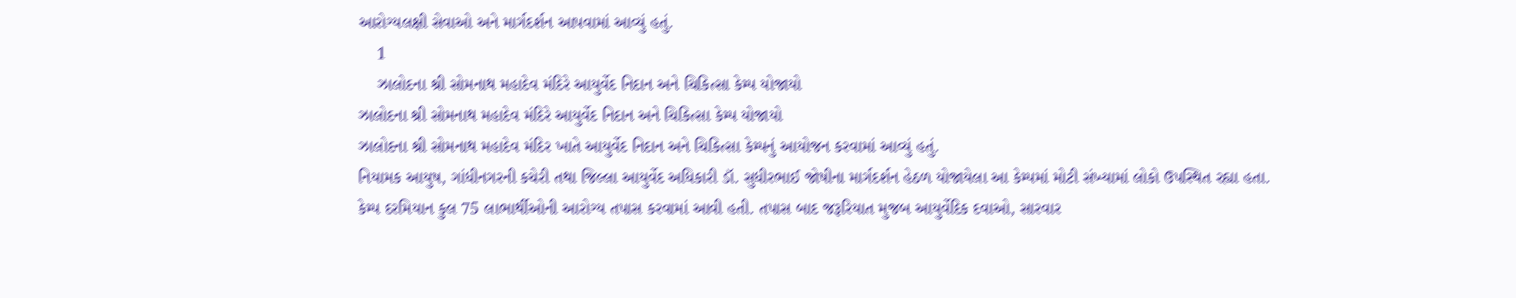આરોગ્યલક્ષી સેવાઓ અને માર્ગદર્શન આપવામાં આવ્યું હતું.
    1
    ઝાલોદના શ્રી સોમનાથ મહાદેવ મંદિરે આયુર્વેદ નિદાન અને ચિકિત્સા કેમ્પ યોજાયો
ઝાલોદના શ્રી સોમનાથ મહાદેવ મંદિરે આયુર્વેદ નિદાન અને ચિકિત્સા કેમ્પ યોજાયો
ઝાલોદના શ્રી સોમનાથ મહાદેવ મંદિર ખાતે આયુર્વેદ નિદાન અને ચિકિત્સા કેમ્પનું આયોજન કરવામાં આવ્યું હતું.
નિયામક આયુષ, ગાંધીનગરની કચેરી તથા જિલ્લા આયુર્વેદ અધિકારી ડૉ. સુધીરભાઈ જોષીના માર્ગદર્શન હેઠળ યોજાયેલા આ કેમ્પમાં મોટી સંખ્યામાં લોકો ઉપસ્થિત રહ્યા હતા.
કેમ્પ દરમિયાન કુલ 75 લાભાર્થીઓની આરોગ્ય તપાસ કરવામાં આવી હતી. તપાસ બાદ જરૂરિયાત મુજબ આયુર્વેદિક દવાઓ, સારવાર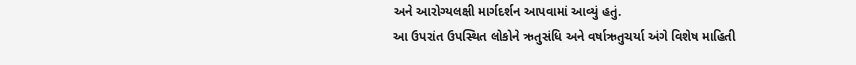અને આરોગ્યલક્ષી માર્ગદર્શન આપવામાં આવ્યું હતું.
આ ઉપરાંત ઉપસ્થિત લોકોને ઋતુસંધિ અને વર્ષાઋતુચર્યા અંગે વિશેષ માહિતી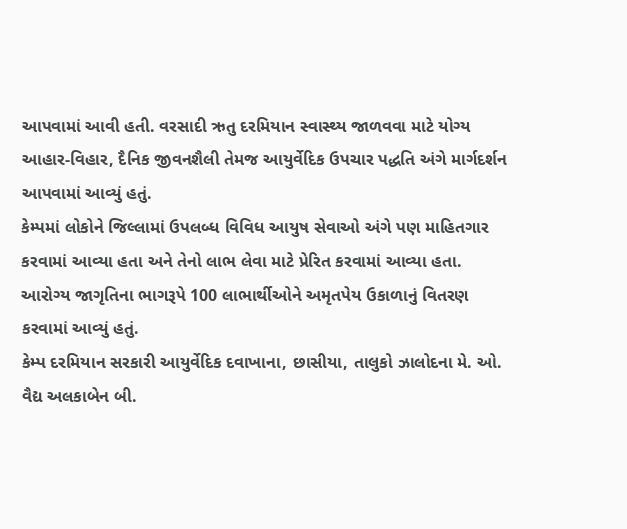આપવામાં આવી હતી. વરસાદી ઋતુ દરમિયાન સ્વાસ્થ્ય જાળવવા માટે યોગ્ય આહાર-વિહાર, દૈનિક જીવનશૈલી તેમજ આયુર્વેદિક ઉપચાર પદ્ધતિ અંગે માર્ગદર્શન આપવામાં આવ્યું હતું.
કેમ્પમાં લોકોને જિલ્લામાં ઉપલબ્ધ વિવિધ આયુષ સેવાઓ અંગે પણ માહિતગાર કરવામાં આવ્યા હતા અને તેનો લાભ લેવા માટે પ્રેરિત કરવામાં આવ્યા હતા.
આરોગ્ય જાગૃતિના ભાગરૂપે 100 લાભાર્થીઓને અમૃતપેય ઉકાળાનું વિતરણ કરવામાં આવ્યું હતું.
કેમ્પ દરમિયાન સરકારી આયુર્વેદિક દવાખાના, છાસીયા, તાલુકો ઝાલોદના મે. ઓ. વૈદ્ય અલકાબેન બી.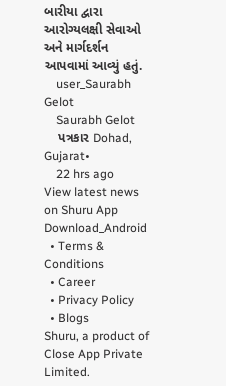બારીયા દ્વારા આરોગ્યલક્ષી સેવાઓ અને માર્ગદર્શન આપવામાં આવ્યું હતું.
    user_Saurabh Gelot
    Saurabh Gelot
    પત્રકાર Dohad, Gujarat•
    22 hrs ago
View latest news on Shuru App
Download_Android
  • Terms & Conditions
  • Career
  • Privacy Policy
  • Blogs
Shuru, a product of Close App Private Limited.